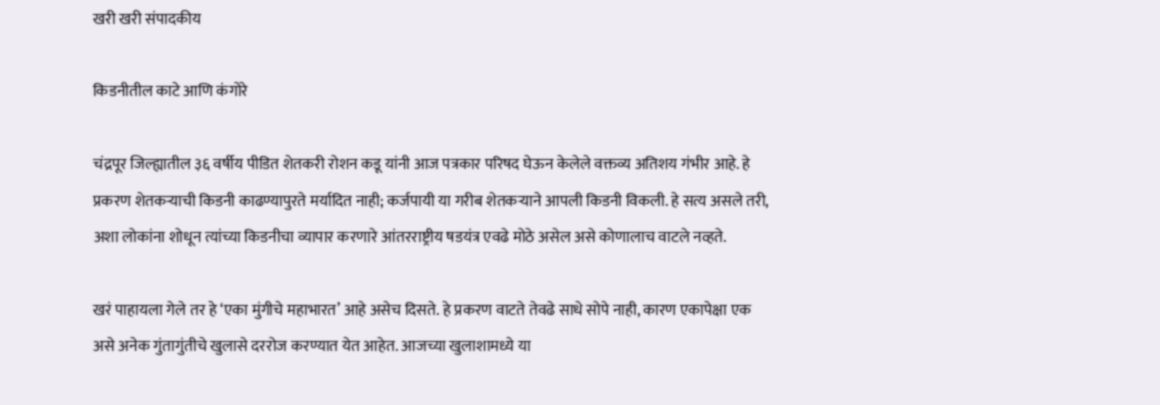खरी खरी संपादकीय

किडनीतील काटे आणि कंगोरे

चंद्रपूर जिल्ह्यातील ३६ वर्षीय पीडित शेतकरी रोशन कडू यांनी आज पत्रकार परिषद घेऊन केलेले वक्तव्य अतिशय गंभीर आहे. हे प्रकरण शेतकऱ्याची किडनी काढण्यापुरते मर्यादित नाही; कर्जपायी या गरीब शेतकऱ्याने आपली किडनी विकली. हे सत्य असले तरी, अशा लोकांना शोधून त्यांच्या किडनीचा व्यापार करणारे आंतरराष्ट्रीय षडयंत्र एवढे मोठे असेल असे कोणालाच वाटले नव्हते.

खरं पाहायला गेले तर हे ‘एका मुंगीचे महाभारत’ आहे असेच दिसते. हे प्रकरण वाटते तेवढे साधे सोपे नाही, कारण एकापेक्षा एक असे अनेक गुंतागुंतीचे खुलासे दररोज करण्यात येत आहेत. आजच्या खुलाशामध्ये या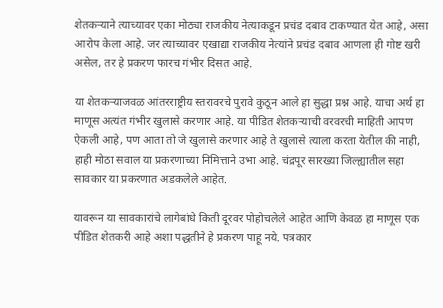शेतकऱ्याने त्याच्यावर एका मोठ्या राजकीय नेत्याकडून प्रचंड दबाव टाकण्यात येत आहे, असा आरोप केला आहे. जर त्याच्यावर एखाद्या राजकीय नेत्यांने प्रचंड दबाव आणला ही गोष्ट खरी असेल, तर हे प्रकरण फारच गंभीर दिसत आहे.

या शेतकऱ्याजवळ आंतरराष्ट्रीय स्तरावरचे पुरावे कुठून आले हा सुद्धा प्रश्न आहे. याचा अर्थ हा माणूस अत्यंत गंभीर खुलासे करणार आहे. या पीडित शेतकऱ्याची वरवरची माहिती आपण ऐकली आहे, पण आता तो जे खुलासे करणार आहे ते खुलासे त्याला करता येतील की नाही, हाही मोठा सवाल या प्रकरणाच्या निमित्ताने उभा आहे. चंद्रपूर सारख्या जिल्ह्यातील सहा सावकार या प्रकरणात अडकलेले आहेत.

यावरून या सावकारांचे लागेबांधे किती दूरवर पोहोचलेले आहेत आणि केवळ हा माणूस एक पीडित शेतकरी आहे अशा पद्धतीने हे प्रकरण पाहू नये. पत्रकार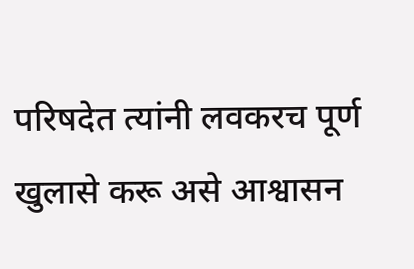परिषदेत त्यांनी लवकरच पूर्ण खुलासे करू असे आश्वासन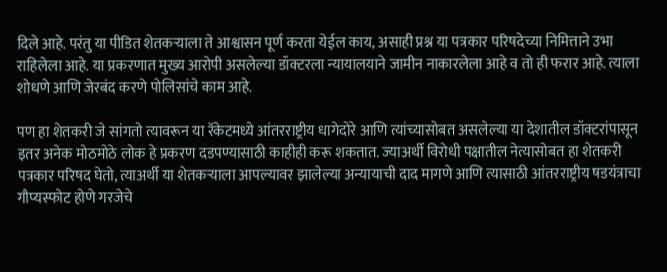दिले आहे. परंतु या पीडित शेतकऱ्याला ते आश्वासन पूर्ण करता येईल काय, असाही प्रश्न या पत्रकार परिषदेच्या निमित्ताने उभा राहिलेला आहे. या प्रकरणात मुख्य आरोपी असलेल्या डॉक्टरला न्यायालयाने जामीन नाकारलेला आहे व तो ही फरार आहे. त्याला शोधणे आणि जेरबंद करणे पोलिसांचे काम आहे.

पण हा शेतकरी जे सांगतो त्यावरून या रॅकेटमध्ये आंतरराष्ट्रीय धागेदोरे आणि त्यांच्यासोबत असलेल्या या देशातील डॉक्टरांपासून इतर अनेक मोठमोठे लोक हे प्रकरण दडपण्यासाठी काहीही करू शकतात. ज्याअर्थी विरोधी पक्षातील नेत्यासोबत हा शेतकरी पत्रकार परिषद घेतो, त्याअर्थी या शेतकऱ्याला आपल्यावर झालेल्या अन्यायाची दाद मागणे आणि त्यासाठी आंतरराष्ट्रीय षडयंत्राचा गौप्यस्फोट होणे गरजेचे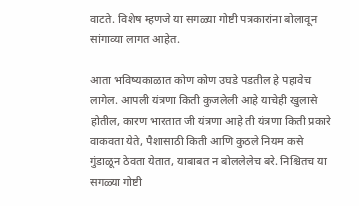वाटते. विशेष म्हणजे या सगळ्या गोष्टी पत्रकारांना बोलावून सांगाव्या लागत आहेत.

आता भविष्यकाळात कोण कोण उघडे पडतील हे पहावेच लागेल. आपली यंत्रणा किती कुजलेली आहे याचेही खुलासे होतील, कारण भारतात जी यंत्रणा आहे ती यंत्रणा किती प्रकारे वाकवता येते, पैशासाठी किती आणि कुठले नियम कसे गुंडाळून ठेवता येतात, याबाबत न बोललेलेच बरे. निश्चितच या सगळ्या गोष्टी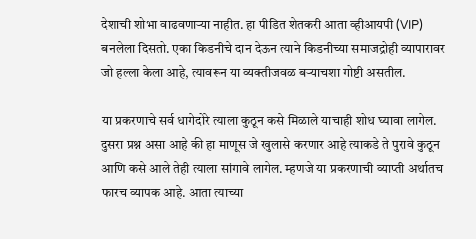देशाची शोभा वाढवणाऱ्या नाहीत. हा पीडित शेतकरी आता व्हीआयपी (VIP) बनलेला दिसतो. एका किडनीचे दान देऊन त्याने किडनीच्या समाजद्रोही व्यापारावर जो हल्ला केला आहे, त्यावरून या व्यक्तीजवळ बऱ्याचशा गोष्टी असतील.

या प्रकरणाचे सर्व धागेदोरे त्याला कुठून कसे मिळाले याचाही शोध घ्यावा लागेल. दुसरा प्रश्न असा आहे की हा माणूस जे खुलासे करणार आहे त्याकडे ते पुरावे कुठून आणि कसे आले तेही त्याला सांगावे लागेल. म्हणजे या प्रकरणाची व्याप्ती अर्थातच फारच व्यापक आहे. आता त्याच्या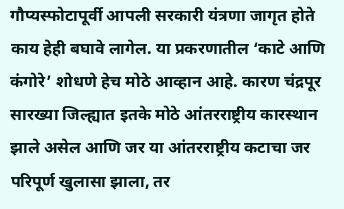गौप्यस्फोटापूर्वी आपली सरकारी यंत्रणा जागृत होते काय हेही बघावे लागेल. या प्रकरणातील ‘काटे आणि कंगोरे’ शोधणे हेच मोठे आव्हान आहे. कारण चंद्रपूर सारख्या जिल्ह्यात इतके मोठे आंतरराष्ट्रीय कारस्थान झाले असेल आणि जर या आंतरराष्ट्रीय कटाचा जर परिपूर्ण खुलासा झाला, तर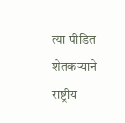त्या पीडित शेतकऱ्याने राष्ट्रीय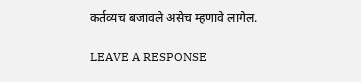कर्तव्यच बजावले असेच म्हणावे लागेल.

LEAVE A RESPONSE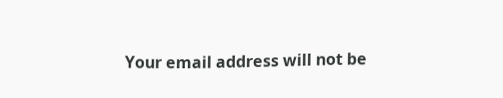Your email address will not be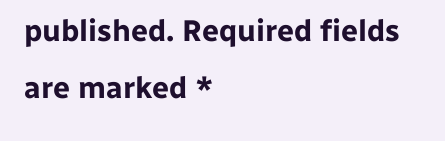published. Required fields are marked *